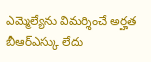ఎమ్మెల్యేను విమర్శించే అర్హత బీఆర్ఎస్కు లేదు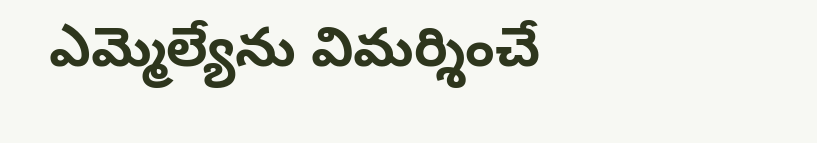ఎమ్మెల్యేను విమర్శించే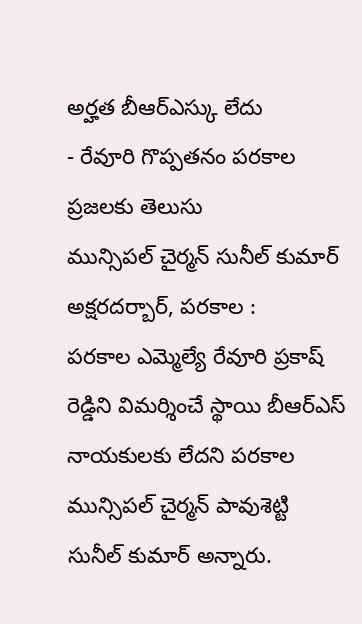అర్హత బీఆర్ఎస్కు లేదు
- రేవూరి గొప్పతనం పరకాల ప్రజలకు తెలుసు
మున్సిపల్ చైర్మన్ సునీల్ కుమార్
అక్షరదర్బార్, పరకాల :
పరకాల ఎమ్మెల్యే రేవూరి ప్రకాష్ రెడ్డిని విమర్శించే స్థాయి బీఆర్ఎస్ నాయకులకు లేదని పరకాల మున్సిపల్ చైర్మన్ పావుశెట్టి సునీల్ కుమార్ అన్నారు.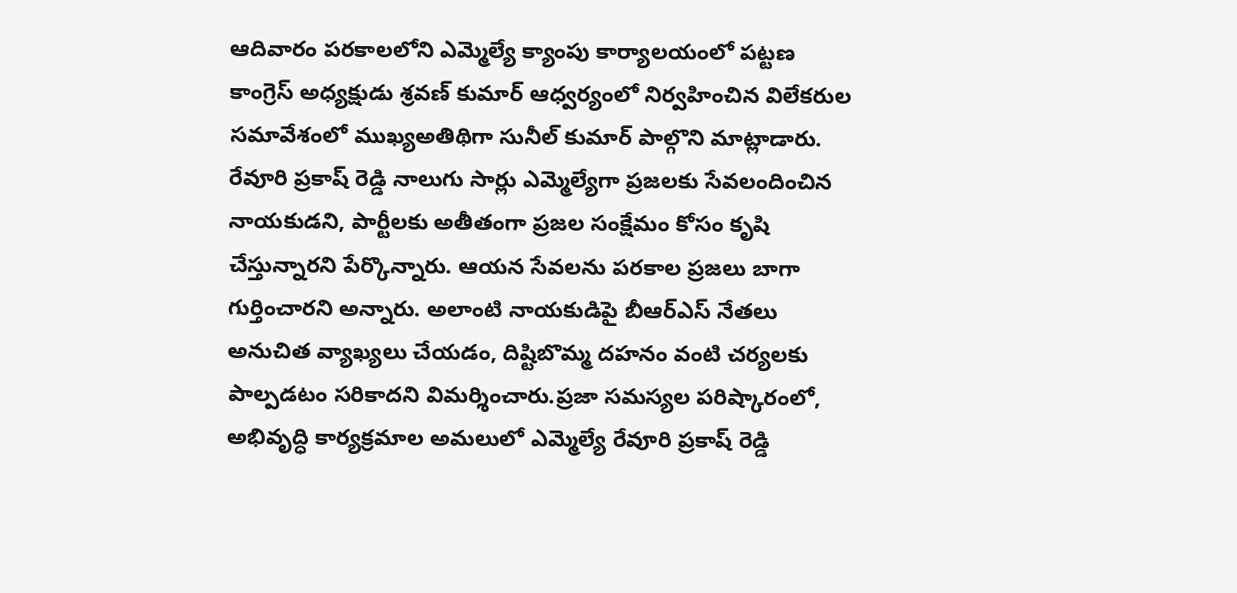ఆదివారం పరకాలలోని ఎమ్మెల్యే క్యాంపు కార్యాలయంలో పట్టణ కాంగ్రెస్ అధ్యక్షుడు శ్రవణ్ కుమార్ ఆధ్వర్యంలో నిర్వహించిన విలేకరుల సమావేశంలో ముఖ్యఅతిథిగా సునీల్ కుమార్ పాల్గొని మాట్లాడారు.
రేవూరి ప్రకాష్ రెడ్డి నాలుగు సార్లు ఎమ్మెల్యేగా ప్రజలకు సేవలందించిన నాయకుడని, పార్టీలకు అతీతంగా ప్రజల సంక్షేమం కోసం కృషి చేస్తున్నారని పేర్కొన్నారు. ఆయన సేవలను పరకాల ప్రజలు బాగా గుర్తించారని అన్నారు. అలాంటి నాయకుడిపై బీఆర్ఎస్ నేతలు అనుచిత వ్యాఖ్యలు చేయడం, దిష్టిబొమ్మ దహనం వంటి చర్యలకు పాల్పడటం సరికాదని విమర్శించారు.ప్రజా సమస్యల పరిష్కారంలో, అభివృద్ధి కార్యక్రమాల అమలులో ఎమ్మెల్యే రేవూరి ప్రకాష్ రెడ్డి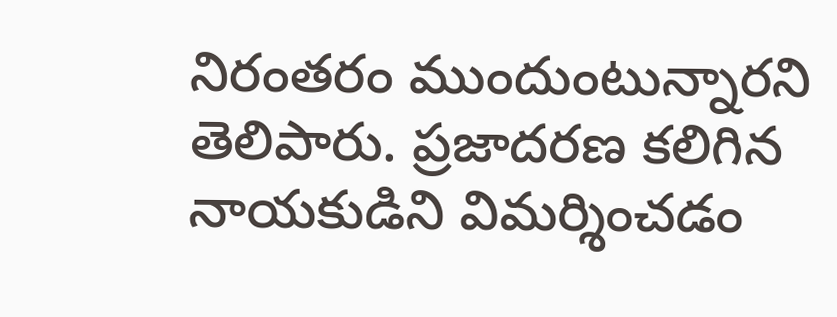నిరంతరం ముందుంటున్నారని తెలిపారు. ప్రజాదరణ కలిగిన నాయకుడిని విమర్శించడం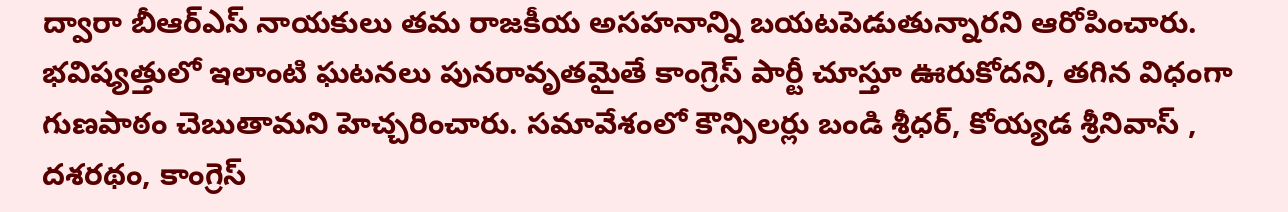ద్వారా బీఆర్ఎస్ నాయకులు తమ రాజకీయ అసహనాన్ని బయటపెడుతున్నారని ఆరోపించారు. భవిష్యత్తులో ఇలాంటి ఘటనలు పునరావృతమైతే కాంగ్రెస్ పార్టీ చూస్తూ ఊరుకోదని, తగిన విధంగా గుణపాఠం చెబుతామని హెచ్చరించారు. సమావేశంలో కౌన్సిలర్లు బండి శ్రీధర్, కోయ్యడ శ్రీనివాస్ , దశరథం, కాంగ్రెస్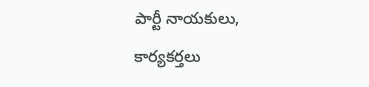పార్టీ నాయకులు, కార్యకర్తలు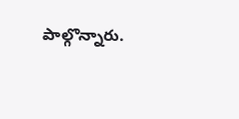పాల్గొన్నారు.